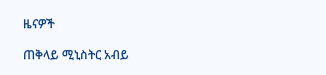ዜናዎች

ጠቅላይ ሚኒስትር አብይ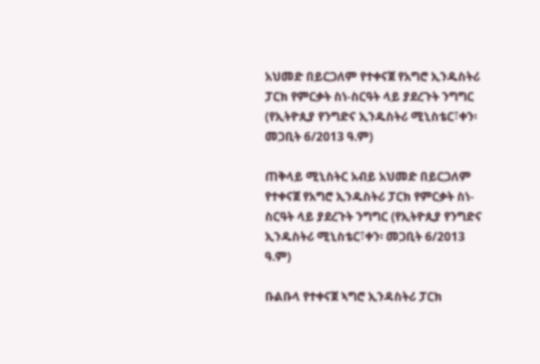አህመድ በይርጋለም የተቀናጀ የአግሮ ኢንዱስትሪ ፓርክ የምርቃት ስነ-ስርዓት ላይ ያደረጉት ንግግር (የኢትዮጲያ የንግድና ኢንዱስትሪ ሚኒስቴር፣ቀን፡ መጋቢት 6/2013 ዓ.ም)

ጠቅላይ ሚኒስትር አብይ አህመድ በይርጋለም የተቀናጀ የአግሮ ኢንዱስትሪ ፓርክ የምርቃት ስነ-ስርዓት ላይ ያደረጉት ንግግር (የኢትዮጲያ የንግድና ኢንዱስትሪ ሚኒስቴር፣ቀን፡ መጋቢት 6/2013 ዓ.ም)

ቡልቡላ የተቀናጀ ኣግሮ ኢንዳስትሪ ፓርክ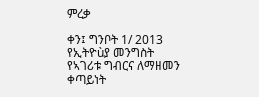ምረቃ

ቀን፤ ግንቦት 1/ 2013 የኢትዮùያ መንግስት የኣገሪቱ ግብርና ለማዘመን ቀጣይነት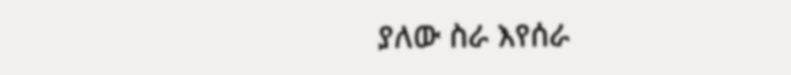ያለው ስራ እየሰራ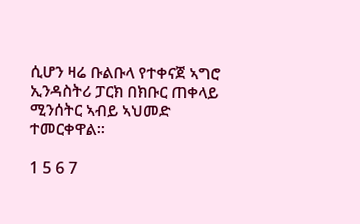ሲሆን ዛሬ ቡልቡላ የተቀናጀ ኣግሮ ኢንዳስትሪ ፓርክ በክቡር ጠቀላይ ሚንሰትር ኣብይ ኣህመድ ተመርቀዋል፡፡

1 5 6 7